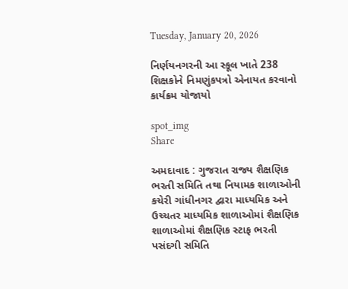Tuesday, January 20, 2026

નિર્ણયનગરની આ સ્કૂલ ખાતે 238 શિક્ષકોને નિમણુંકપત્રો એનાયત કરવાનો કાર્યક્રમ યોજાયો

spot_img
Share

અમદાવાદ : ગુજરાત રાજ્ય શૈક્ષણિક ભરતી સમિતિ તથા નિયામક શાળાઓની કચેરી ગાંધીનગર દ્વારા માધ્યમિક અને ઉચ્ચતર માધ્યમિક શાળાઓમાં શૈક્ષણિક શાળાઓમાં શૈક્ષણિક સ્ટાફ ભરતી પસંદગી સમિતિ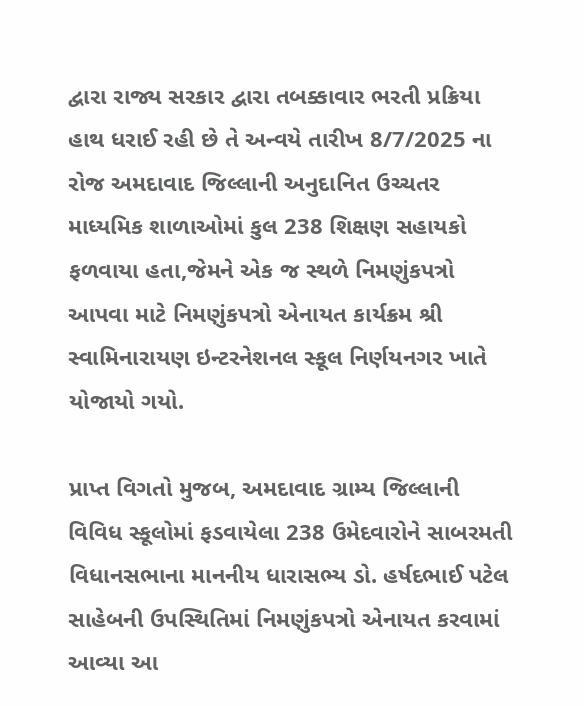દ્વારા રાજ્ય સરકાર દ્વારા તબક્કાવાર ભરતી પ્રક્રિયા હાથ ધરાઈ રહી છે તે અન્વયે તારીખ 8/7/2025 ના રોજ અમદાવાદ જિલ્લાની અનુદાનિત ઉચ્ચતર માધ્યમિક શાળાઓમાં કુલ 238 શિક્ષણ સહાયકો ફળવાયા હતા,જેમને એક જ સ્થળે નિમણુંકપત્રો આપવા માટે નિમણુંકપત્રો એનાયત કાર્યક્રમ શ્રી સ્વામિનારાયણ ઇન્ટરનેશનલ સ્કૂલ નિર્ણયનગર ખાતે યોજાયો ગયો.

પ્રાપ્ત વિગતો મુજબ, અમદાવાદ ગ્રામ્ય જિલ્લાની વિવિધ સ્કૂલોમાં ફડવાયેલા 238 ઉમેદવારોને સાબરમતી વિધાનસભાના માનનીય ધારાસભ્ય ડો. હર્ષદભાઈ પટેલ સાહેબની ઉપસ્થિતિમાં નિમણુંકપત્રો એનાયત કરવામાં આવ્યા આ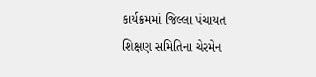કાર્યક્રમમાં જિલ્લા પંચાયત શિક્ષણ સમિતિના ચેરમેન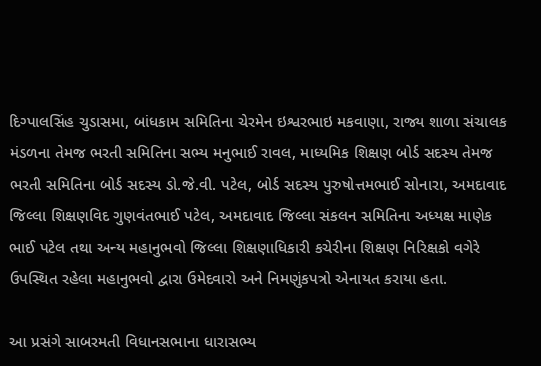દિગ્પાલસિંહ ચુડાસમા, બાંધકામ સમિતિના ચેરમેન ઇશ્વરભાઇ મકવાણા, રાજ્ય શાળા સંચાલક મંડળના તેમજ ભરતી સમિતિના સભ્ય મનુભાઈ રાવલ, માધ્યમિક શિક્ષણ બોર્ડ સદસ્ય તેમજ ભરતી સમિતિના બોર્ડ સદસ્ય ડો.જે.વી. પટેલ, બોર્ડ સદસ્ય પુરુષોત્તમભાઈ સોનારા, અમદાવાદ જિલ્લા શિક્ષણવિદ ગુણવંતભાઈ પટેલ, અમદાવાદ જિલ્લા સંકલન સમિતિના અધ્યક્ષ માણેક ભાઈ પટેલ તથા અન્ય મહાનુભવો જિલ્લા શિક્ષણાધિકારી કચેરીના શિક્ષણ નિરિક્ષકો વગેરે ઉપસ્થિત રહેલા મહાનુભવો દ્વારા ઉમેદવારો અને નિમણુંકપત્રો એનાયત કરાયા હતા.

આ પ્રસંગે સાબરમતી વિધાનસભાના ધારાસભ્ય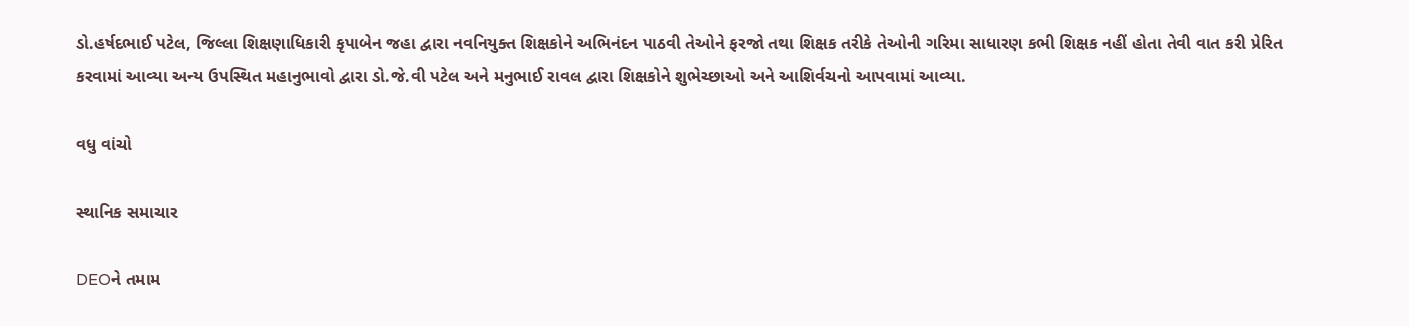ડો.હર્ષદભાઈ પટેલ, જિલ્લા શિક્ષણાધિકારી કૃપાબેન જહા દ્વારા નવનિયુક્ત શિક્ષકોને અભિનંદન પાઠવી તેઓને ફરજો તથા શિક્ષક તરીકે તેઓની ગરિમા સાધારણ કભી શિક્ષક નહીં હોતા તેવી વાત કરી પ્રેરિત કરવામાં આવ્યા અન્ય ઉપસ્થિત મહાનુભાવો દ્વારા ડો.જે.વી પટેલ અને મનુભાઈ રાવલ દ્વારા શિક્ષકોને શુભેચ્છાઓ અને આશિર્વચનો આપવામાં આવ્યા.

વધુ વાંચો

સ્થાનિક સમાચાર

DEOને તમામ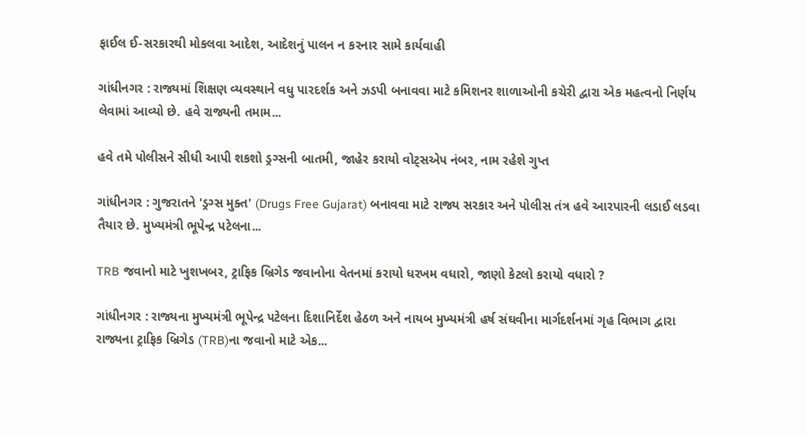ફાઈલ ઈ-સરકારથી મોકલવા આદેશ, આદેશનું પાલન ન કરનાર સામે કાર્યવાહી

ગાંધીનગર : રાજ્યમાં શિક્ષણ વ્યવસ્થાને વધુ પારદર્શક અને ઝડપી બનાવવા માટે કમિશનર શાળાઓની કચેરી દ્વારા એક મહત્વનો નિર્ણય લેવામાં આવ્યો છે. હવે રાજ્યની તમામ...

હવે તમે પોલીસને સીધી આપી શકશો ડ્રગ્સની બાતમી, જાહેર કરાયો વોટ્સએપ નંબર, નામ રહેશે ગુપ્ત

ગાંધીનગર : ગુજરાતને 'ડ્રગ્સ મુક્ત' (Drugs Free Gujarat) બનાવવા માટે રાજ્ય સરકાર અને પોલીસ તંત્ર હવે આરપારની લડાઈ લડવા તૈયાર છે. મુખ્યમંત્રી ભૂપેન્દ્ર પટેલના...

TRB જવાનો માટે ખુશખબર, ટ્રાફિક બ્રિગેડ જવાનોના વેતનમાં કરાયો ધરખમ વધારો, જાણો કેટલો કરાયો વધારો ?

ગાંધીનગર : રાજ્યના મુખ્યમંત્રી ભૂપેન્દ્ર પટેલના દિશાનિર્દેશ હેઠળ અને નાયબ મુખ્યમંત્રી હર્ષ સંઘવીના માર્ગદર્શનમાં ગૃહ વિભાગ દ્વારા રાજ્યના ટ્રાફિક બ્રિગેડ (TRB)ના જવાનો માટે એક...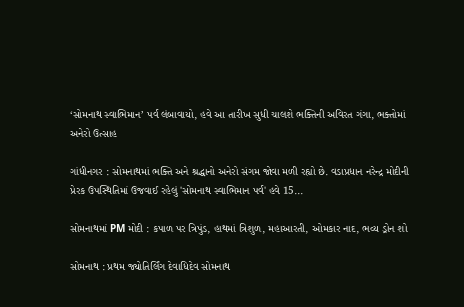‘સોમનાથ સ્વાભિમાન’ પર્વ લંબાવાયો, હવે આ તારીખ સુધી ચાલશે ભક્તિની અવિરત ગંગા, ભક્તોમાં અનેરો ઉત્સાહ

ગાંધીનગર : સોમનાથમાં ભક્તિ અને શ્રદ્ધાનો અનેરો સંગમ જોવા મળી રહ્યો છે. વડાપ્રધાન નરેન્દ્ર મોદીની પ્રેરક ઉપસ્થિતિમાં ઉજવાઈ રહેલું 'સોમનાથ સ્વાભિમાન પર્વ' હવે 15...

સોમનાથમાં PM મોદી : કપાળ પર ત્રિપુંડ, હાથમાં ત્રિશુળ, મહાઆરતી, ઓમકાર નાદ, ભવ્ય ડ્રોન શો

સોમનાથ : પ્રથમ જ્યોતિર્લિંગ દેવાધિદેવ સોમનાથ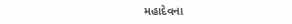મહાદેવના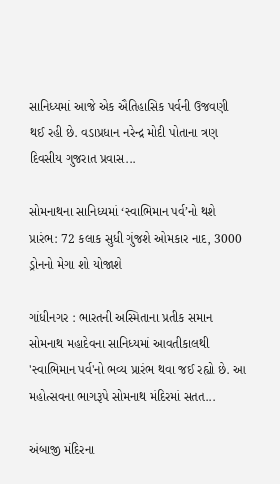સાનિધ્યમાં આજે એક ઐતિહાસિક પર્વની ઉજવણી થઈ રહી છે. વડાપ્રધાન નરેન્દ્ર મોદી પોતાના ત્રણ દિવસીય ગુજરાત પ્રવાસ...

સોમનાથના સાનિધ્યમાં ‘સ્વાભિમાન પર્વ’નો થશે પ્રારંભ: 72 કલાક સુધી ગુંજશે ઓમકાર નાદ, 3000 ડ્રોનનો મેગા શો યોજાશે

ગાંધીનગર : ભારતની અસ્મિતાના પ્રતીક સમાન સોમનાથ મહાદેવના સાનિધ્યમાં આવતીકાલથી 'સ્વાભિમાન પર્વ'નો ભવ્ય પ્રારંભ થવા જઈ રહ્યો છે. આ મહોત્સવના ભાગરૂપે સોમનાથ મંદિરમાં સતત...

અંબાજી મંદિરના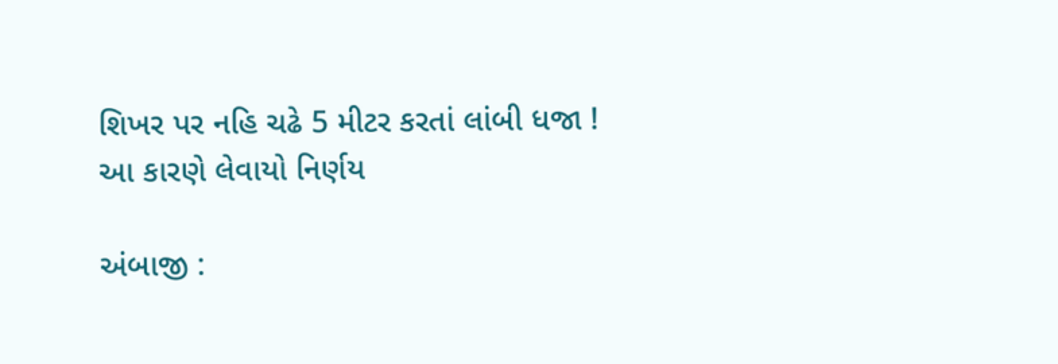શિખર પર નહિ ચઢે 5 મીટર કરતાં લાંબી ધજા ! આ કારણે લેવાયો નિર્ણય

અંબાજી :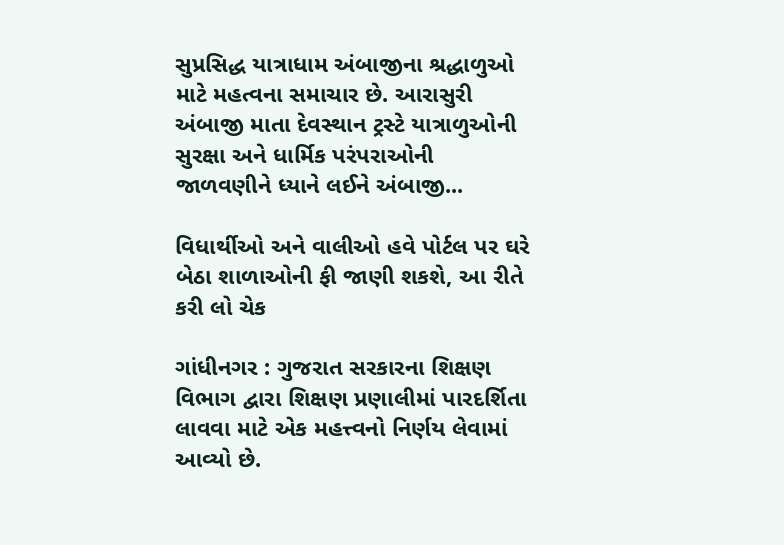સુપ્રસિદ્ધ યાત્રાધામ અંબાજીના શ્રદ્ધાળુઓ માટે મહત્વના સમાચાર છે. આરાસુરી અંબાજી માતા દેવસ્થાન ટ્રસ્ટે યાત્રાળુઓની સુરક્ષા અને ધાર્મિક પરંપરાઓની જાળવણીને ધ્યાને લઈને અંબાજી...

વિધાર્થીઓ અને વાલીઓ હવે પોર્ટલ પર ઘરે બેઠા શાળાઓની ફી જાણી શકશે, આ રીતે કરી લો ચેક

ગાંધીનગર : ગુજરાત સરકારના શિક્ષણ વિભાગ દ્વારા શિક્ષણ પ્રણાલીમાં પારદર્શિતા લાવવા માટે એક મહત્ત્વનો નિર્ણય લેવામાં આવ્યો છે.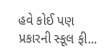હવે કોઈ પણ પ્રકારની સ્કૂલ ફી...